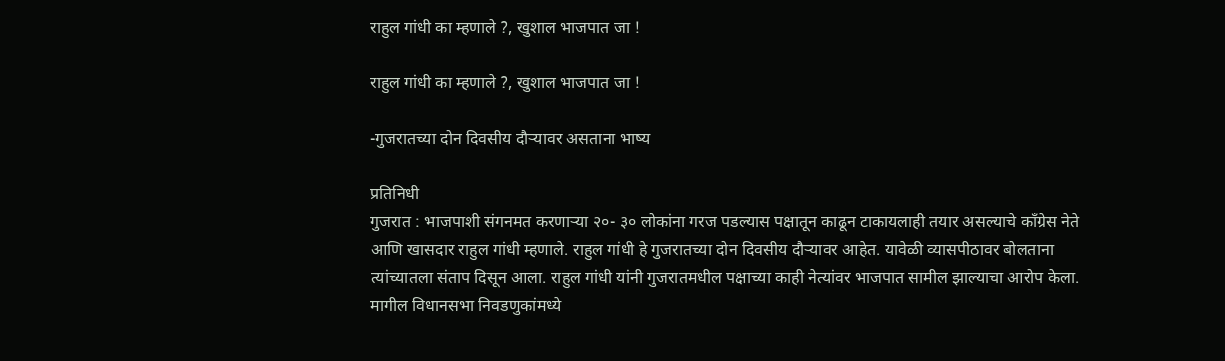राहुल गांधी का म्हणाले ?, खुशाल भाजपात जा !

राहुल गांधी का म्हणाले ?, खुशाल भाजपात जा !

-गुजरातच्या दोन दिवसीय दौऱ्यावर असताना भाष्य

प्रतिनिधी
गुजरात : भाजपाशी संगनमत करणाऱ्या २०- ३० लोकांना गरज पडल्यास पक्षातून काढून टाकायलाही तयार असल्याचे काँग्रेस नेते आणि खासदार राहुल गांधी म्हणाले. राहुल गांधी हे गुजरातच्या दोन दिवसीय दौऱ्यावर आहेत. यावेळी व्यासपीठावर बोलताना त्यांच्यातला संताप दिसून आला. राहुल गांधी यांनी गुजरातमधील पक्षाच्या काही नेत्यांवर भाजपात सामील झाल्याचा आरोप केला. मागील विधानसभा निवडणुकांमध्ये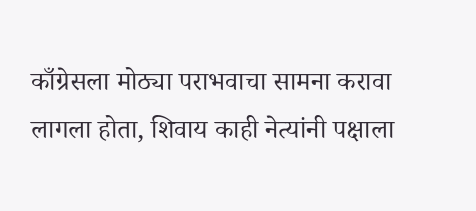काँग्रेसला मोठ्या पराभवाचा सामना करावा लागला होता, शिवाय काही नेत्यांनी पक्षाला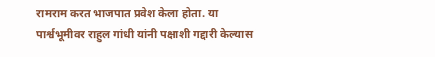रामराम करत भाजपात प्रवेश केला होता. या पार्श्वभूमीवर राहुल गांधी यांनी पक्षाशी गद्दारी केल्यास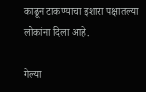काढून टाकण्याचा इशारा पक्षातल्या लोकांना दिला आहे.

गेल्या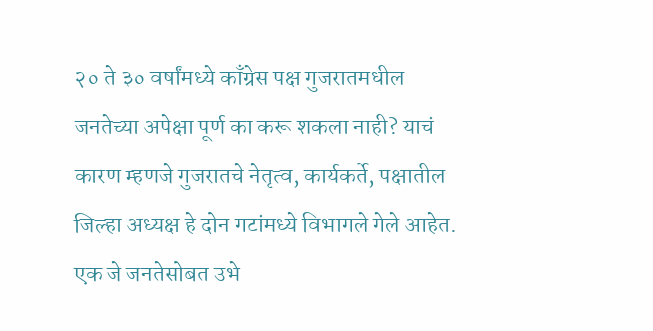२० ते ३० वर्षांमध्ये काँग्रेस पक्ष गुजरातमधील जनतेच्या अपेक्षा पूर्ण का करू शकला नाही? याचं कारण म्हणजे गुजरातचे नेतृत्व, कार्यकर्ते, पक्षातील जिल्हा अध्यक्ष हे दोन गटांमध्ये विभागले गेले आहेत. एक जे जनतेसोबत उभे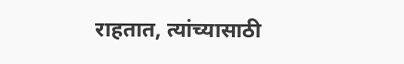राहतात, त्यांच्यासाठी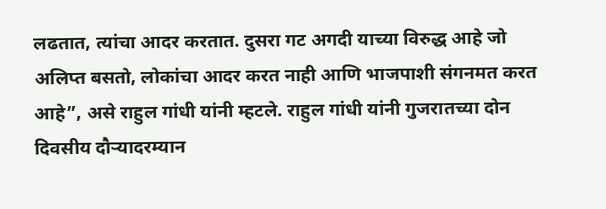लढतात, त्यांचा आदर करतात. दुसरा गट अगदी याच्या विरुद्ध आहे जो अलिप्त बसतो, लोकांचा आदर करत नाही आणि भाजपाशी संगनमत करत आहे”, असे राहुल गांधी यांनी म्हटले. राहुल गांधी यांनी गुजरातच्या दोन दिवसीय दौऱ्यादरम्यान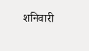शनिवारी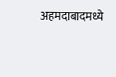अहमदाबादमध्ये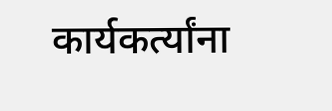कार्यकर्त्यांना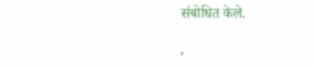संबोधित केले.

,